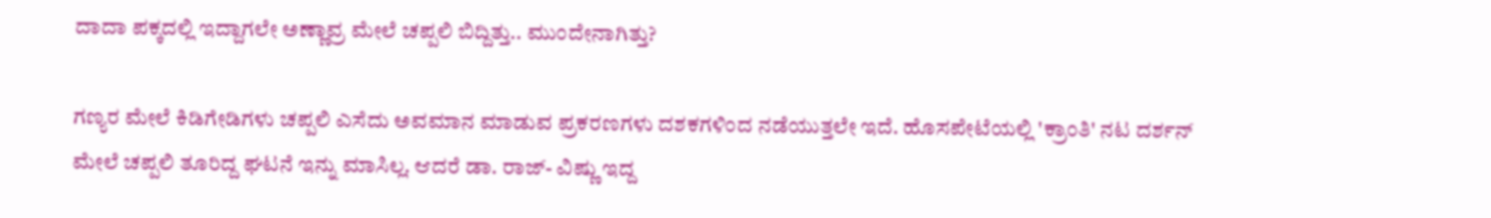ದಾದಾ ಪಕ್ಕದಲ್ಲಿ ಇದ್ದಾಗಲೇ ಅಣ್ಣಾವ್ರ ಮೇಲೆ ಚಪ್ಪಲಿ ಬಿದ್ದಿತ್ತು.. ಮುಂದೇನಾಗಿತ್ತು?

ಗಣ್ಯರ ಮೇಲೆ ಕಿಡಿಗೇಡಿಗಳು ಚಪ್ಪಲಿ ಎಸೆದು ಅವಮಾನ ಮಾಡುವ ಪ್ರಕರಣಗಳು ದಶಕಗಳಿಂದ ನಡೆಯುತ್ತಲೇ ಇದೆ. ಹೊಸಪೇಟೆಯಲ್ಲಿ 'ಕ್ರಾಂತಿ' ನಟ ದರ್ಶನ್ ಮೇಲೆ ಚಪ್ಪಲಿ ತೂರಿದ್ದ ಘಟನೆ ಇನ್ನು ಮಾಸಿಲ್ಲ. ಆದರೆ ಡಾ. ರಾಜ್‌- ವಿಷ್ಣು ಇದ್ದ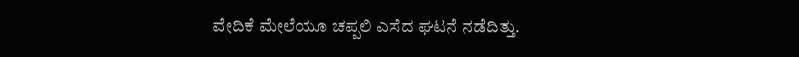ವೇದಿಕೆ ಮೇಲೆಯೂ ಚಪ್ಪಲಿ ಎಸೆದ ಘಟನೆ ನಡೆದಿತ್ತು.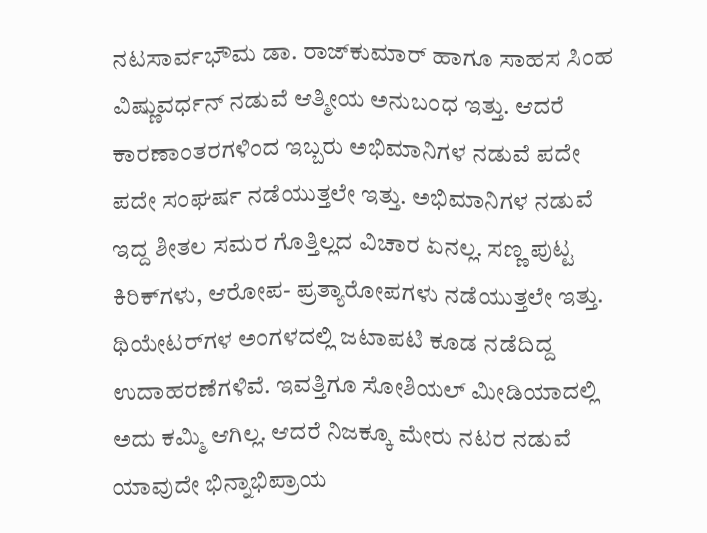ನಟಸಾರ್ವಭೌಮ ಡಾ. ರಾಜ್‌ಕುಮಾರ್ ಹಾಗೂ ಸಾಹಸ ಸಿಂಹ ವಿಷ್ಣುವರ್ಧನ್ ನಡುವೆ ಆತ್ಮೀಯ ಅನುಬಂಧ ಇತ್ತು. ಆದರೆ ಕಾರಣಾಂತರಗಳಿಂದ ಇಬ್ಬರು ಅಭಿಮಾನಿಗಳ ನಡುವೆ ಪದೇ ಪದೇ ಸಂಘರ್ಷ ನಡೆಯುತ್ತಲೇ ಇತ್ತು. ಅಭಿಮಾನಿಗಳ ನಡುವೆ ಇದ್ದ ಶೀತಲ ಸಮರ ಗೊತ್ತಿಲ್ಲದ ವಿಚಾರ ಏನಲ್ಲ. ಸಣ್ಣ ಪುಟ್ಟ ಕಿರಿಕ್‌ಗಳು, ಆರೋಪ- ಪ್ರತ್ಯಾರೋಪಗಳು ನಡೆಯುತ್ತಲೇ ಇತ್ತು. ಥಿಯೇಟರ್‌ಗಳ ಅಂಗಳದಲ್ಲಿ ಜಟಾಪಟಿ ಕೂಡ ನಡೆದಿದ್ದ ಉದಾಹರಣೆಗಳಿವೆ. ಇವತ್ತಿಗೂ ಸೋಶಿಯಲ್ ಮೀಡಿಯಾದಲ್ಲಿ ಅದು ಕಮ್ಮಿ ಆಗಿಲ್ಲ. ಆದರೆ ನಿಜಕ್ಕೂ ಮೇರು ನಟರ ನಡುವೆ ಯಾವುದೇ ಭಿನ್ನಾಭಿಪ್ರಾಯ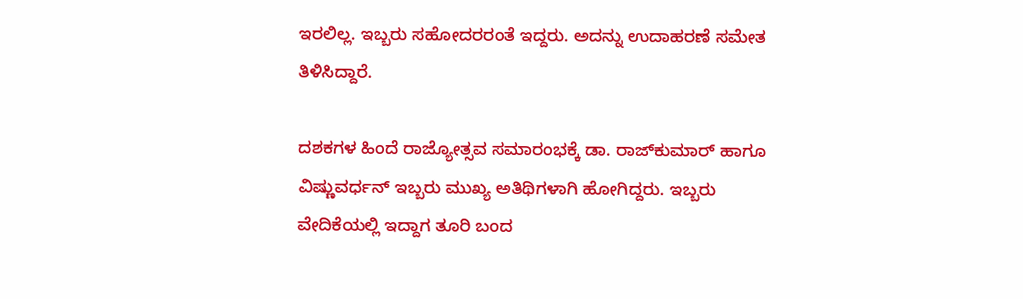ಇರಲಿಲ್ಲ. ಇಬ್ಬರು ಸಹೋದರರಂತೆ ಇದ್ದರು. ಅದನ್ನು ಉದಾಹರಣೆ ಸಮೇತ ತಿಳಿಸಿದ್ದಾರೆ.

ದಶಕಗಳ ಹಿಂದೆ ರಾಜ್ಯೋತ್ಸವ ಸಮಾರಂಭಕ್ಕೆ ಡಾ. ರಾಜ್‌ಕುಮಾರ್ ಹಾಗೂ ವಿಷ್ಣುವರ್ಧನ್ ಇಬ್ಬರು ಮುಖ್ಯ ಅತಿಥಿಗಳಾಗಿ ಹೋಗಿದ್ದರು. ಇಬ್ಬರು ವೇದಿಕೆಯಲ್ಲಿ ಇದ್ದಾಗ ತೂರಿ ಬಂದ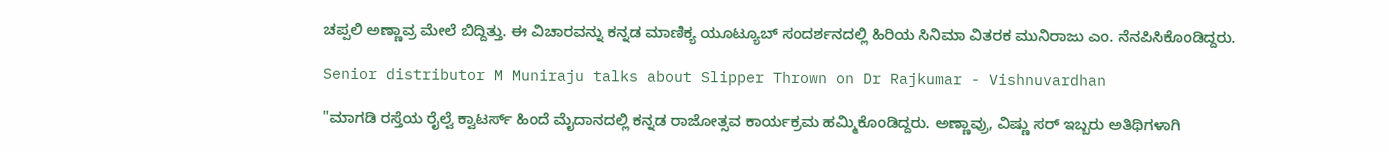ಚಪ್ಪಲಿ ಅಣ್ಣಾವ್ರ ಮೇಲೆ ಬಿದ್ದಿತ್ತು. ಈ ವಿಚಾರವನ್ನು ಕನ್ನಡ ಮಾಣಿಕ್ಯ ಯೂಟ್ಯೂಬ್ ಸಂದರ್ಶನದಲ್ಲಿ ಹಿರಿಯ ಸಿನಿಮಾ ವಿತರಕ ಮುನಿರಾಜು ಎಂ. ನೆನಪಿಸಿಕೊಂಡಿದ್ದರು.

Senior distributor M Muniraju talks about Slipper Thrown on Dr Rajkumar - Vishnuvardhan

"ಮಾಗಡಿ ರಸ್ತೆಯ ರೈಲ್ವೆ ಕ್ವಾಟರ್ಸ್ ಹಿಂದೆ ಮೈದಾನದಲ್ಲಿ ಕನ್ನಡ ರಾಜೋತ್ಸವ ಕಾರ್ಯಕ್ರಮ ಹಮ್ಮಿಕೊಂಡಿದ್ದರು. ಅಣ್ಣಾವ್ರು, ವಿಷ್ಣು ಸರ್ ಇಬ್ಬರು ಅತಿಥಿಗಳಾಗಿ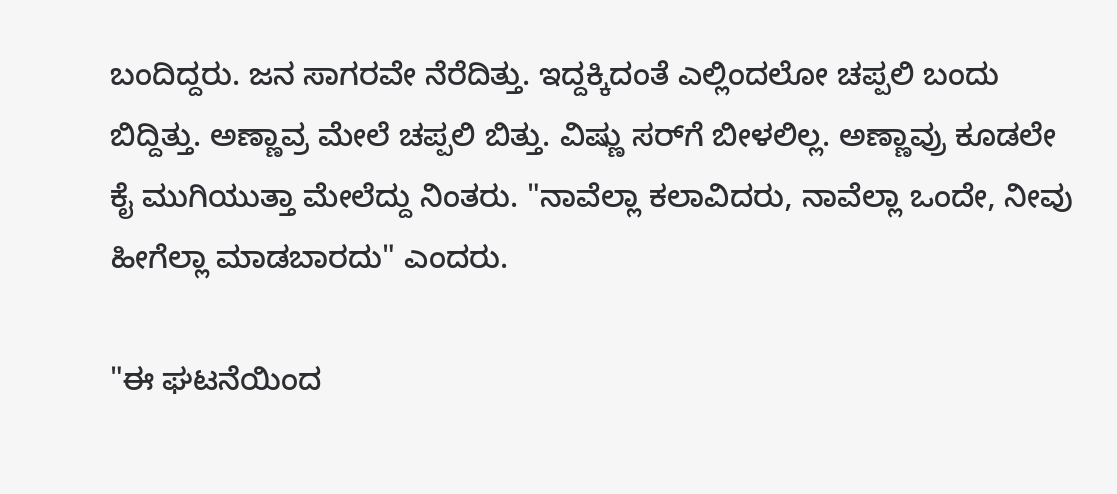ಬಂದಿದ್ದರು. ಜನ ಸಾಗರವೇ ನೆರೆದಿತ್ತು. ಇದ್ದಕ್ಕಿದಂತೆ ಎಲ್ಲಿಂದಲೋ ಚಪ್ಪಲಿ ಬಂದು ಬಿದ್ದಿತ್ತು. ಅಣ್ಣಾವ್ರ ಮೇಲೆ ಚಪ್ಪಲಿ ಬಿತ್ತು. ವಿಷ್ಣು ಸರ್‌ಗೆ ಬೀಳಲಿಲ್ಲ. ಅಣ್ಣಾವ್ರು ಕೂಡಲೇ ಕೈ ಮುಗಿಯುತ್ತಾ ಮೇಲೆದ್ದು ನಿಂತರು. "ನಾವೆಲ್ಲಾ ಕಲಾವಿದರು, ನಾವೆಲ್ಲಾ ಒಂದೇ, ನೀವು ಹೀಗೆಲ್ಲಾ ಮಾಡಬಾರದು" ಎಂದರು.

"ಈ ಘಟನೆಯಿಂದ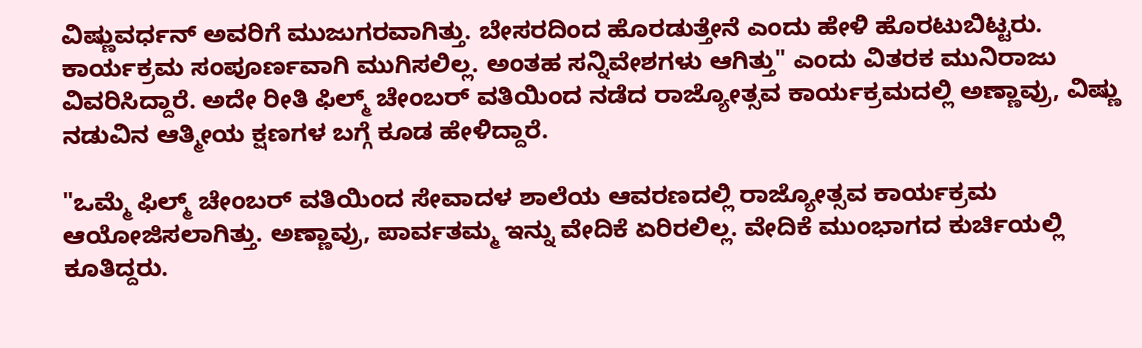ವಿಷ್ಣುವರ್ಧನ್ ಅವರಿಗೆ ಮುಜುಗರವಾಗಿತ್ತು. ಬೇಸರದಿಂದ ಹೊರಡುತ್ತೇನೆ ಎಂದು ಹೇಳಿ ಹೊರಟುಬಿಟ್ಟರು. ಕಾರ್ಯಕ್ರಮ ಸಂಪೂರ್ಣವಾಗಿ ಮುಗಿಸಲಿಲ್ಲ. ಅಂತಹ ಸನ್ನಿವೇಶಗಳು ಆಗಿತ್ತು" ಎಂದು ವಿತರಕ ಮುನಿರಾಜು ವಿವರಿಸಿದ್ದಾರೆ. ಅದೇ ರೀತಿ ಫಿಲ್ಮ್ ಚೇಂಬರ್‌ ವತಿಯಿಂದ ನಡೆದ ರಾಜ್ಯೋತ್ಸವ ಕಾರ್ಯಕ್ರಮದಲ್ಲಿ ಅಣ್ಣಾವ್ರು, ವಿಷ್ಣು ನಡುವಿನ ಆತ್ಮೀಯ ಕ್ಷಣಗಳ ಬಗ್ಗೆ ಕೂಡ ಹೇಳಿದ್ದಾರೆ.

"ಒಮ್ಮೆ ಫಿಲ್ಮ್ ಚೇಂಬರ್ ವತಿಯಿಂದ ಸೇವಾದಳ ಶಾಲೆಯ ಆವರಣದಲ್ಲಿ ರಾಜ್ಯೋತ್ಸವ ಕಾರ್ಯಕ್ರಮ ಆಯೋಜಿಸಲಾಗಿತ್ತು. ಅಣ್ಣಾವ್ರು, ಪಾರ್ವತಮ್ಮ ಇನ್ನು ವೇದಿಕೆ ಏರಿರಲಿಲ್ಲ. ವೇದಿಕೆ ಮುಂಭಾಗದ ಕುರ್ಚಿಯಲ್ಲಿ ಕೂತಿದ್ದರು.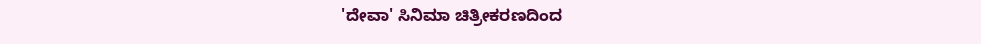'ದೇವಾ' ಸಿನಿಮಾ ಚಿತ್ರೀಕರಣದಿಂದ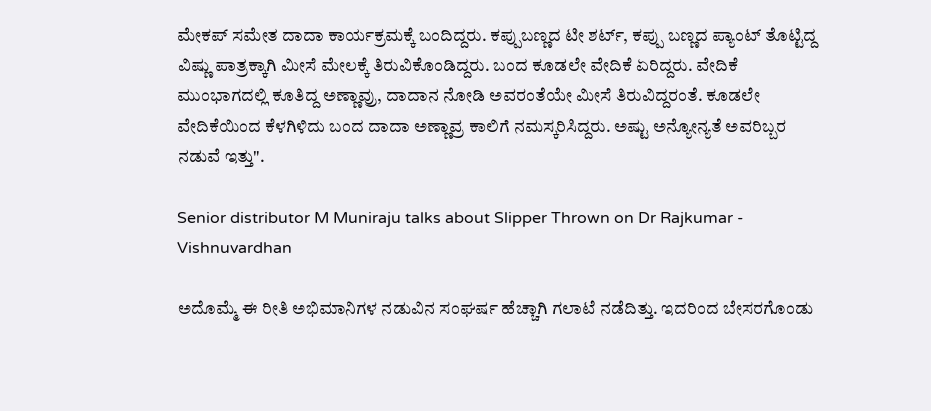ಮೇಕಪ್ ಸಮೇತ ದಾದಾ ಕಾರ್ಯಕ್ರಮಕ್ಕೆ ಬಂದಿದ್ದರು. ಕಪ್ಪುಬಣ್ಣದ ಟೀ ಶರ್ಟ್, ಕಪ್ಪು ಬಣ್ಣದ ಪ್ಯಾಂಟ್‌ ತೊಟ್ಟಿದ್ದ ವಿಷ್ಣು ಪಾತ್ರಕ್ಕಾಗಿ ಮೀಸೆ ಮೇಲಕ್ಕೆ ತಿರುವಿಕೊಂಡಿದ್ದರು. ಬಂದ ಕೂಡಲೇ ವೇದಿಕೆ ಏರಿದ್ದರು. ವೇದಿಕೆ ಮುಂಭಾಗದಲ್ಲಿ ಕೂತಿದ್ದ ಅಣ್ಣಾವ್ರು, ದಾದಾನ ನೋಡಿ ಅವರಂತೆಯೇ ಮೀಸೆ ತಿರುವಿದ್ದರಂತೆ. ಕೂಡಲೇ ವೇದಿಕೆಯಿಂದ ಕೆಳಗಿಳಿದು ಬಂದ ದಾದಾ ಅಣ್ಣಾವ್ರ ಕಾಲಿಗೆ ನಮಸ್ಕರಿಸಿದ್ದರು. ಅಷ್ಟು ಅನ್ಯೋನ್ಯತೆ ಅವರಿಬ್ಬರ ನಡುವೆ ಇತ್ತು".

Senior distributor M Muniraju talks about Slipper Thrown on Dr Rajkumar - Vishnuvardhan

ಅದೊಮ್ಮೆ ಈ ರೀತಿ ಅಭಿಮಾನಿಗಳ ನಡುವಿನ ಸಂಘರ್ಷ ಹೆಚ್ಚಾಗಿ ಗಲಾಟೆ ನಡೆದಿತ್ತು. ಇದರಿಂದ ಬೇಸರಗೊಂಡು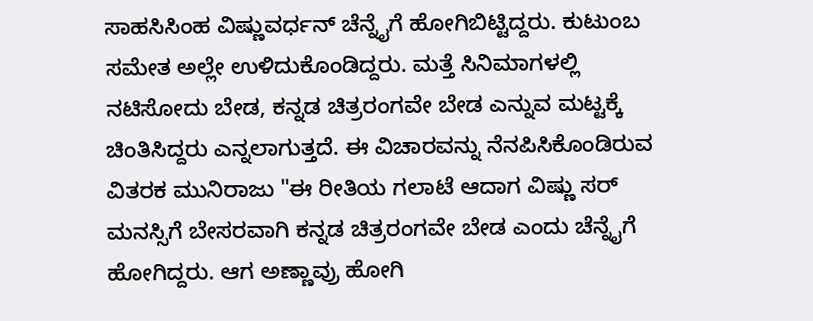ಸಾಹಸಿಸಿಂಹ ವಿಷ್ಣುವರ್ಧನ್‌ ಚೆನ್ನೈಗೆ ಹೋಗಿಬಿಟ್ಟಿದ್ದರು. ಕುಟುಂಬ ಸಮೇತ ಅಲ್ಲೇ ಉಳಿದುಕೊಂಡಿದ್ದರು. ಮತ್ತೆ ಸಿನಿಮಾಗಳಲ್ಲಿ ನಟಿಸೋದು ಬೇಡ, ಕನ್ನಡ ಚಿತ್ರರಂಗವೇ ಬೇಡ ಎನ್ನುವ ಮಟ್ಟಕ್ಕೆ ಚಿಂತಿಸಿದ್ದರು ಎನ್ನಲಾಗುತ್ತದೆ. ಈ ವಿಚಾರವನ್ನು ನೆನಪಿಸಿಕೊಂಡಿರುವ ವಿತರಕ ಮುನಿರಾಜು "ಈ ರೀತಿಯ ಗಲಾಟೆ ಆದಾಗ ವಿಷ್ಣು ಸರ್‌ ಮನಸ್ಸಿಗೆ ಬೇಸರವಾಗಿ ಕನ್ನಡ ಚಿತ್ರರಂಗವೇ ಬೇಡ ಎಂದು ಚೆನ್ನೈಗೆ ಹೋಗಿದ್ದರು. ಆಗ ಅಣ್ಣಾವ್ರು ಹೋಗಿ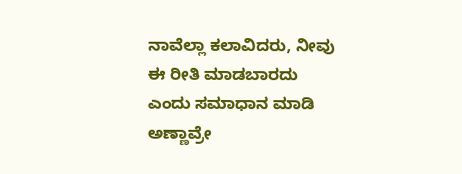ನಾವೆಲ್ಲಾ ಕಲಾವಿದರು, ನೀವು ಈ ರೀತಿ ಮಾಡಬಾರದು ಎಂದು ಸಮಾಧಾನ ಮಾಡಿ ಅಣ್ಣಾವ್ರೇ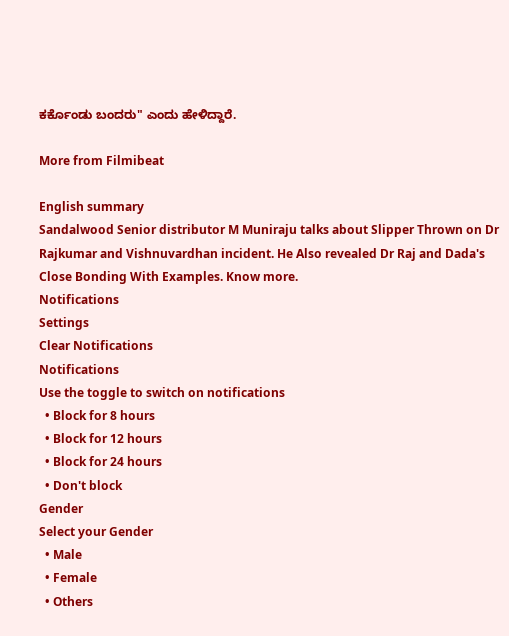ಕರ್ಕೊಂಡು ಬಂದರು" ಎಂದು ಹೇಳಿದ್ದಾರೆ.

More from Filmibeat

English summary
Sandalwood Senior distributor M Muniraju talks about Slipper Thrown on Dr Rajkumar and Vishnuvardhan incident. He Also revealed Dr Raj and Dada's Close Bonding With Examples. Know more.
Notifications
Settings
Clear Notifications
Notifications
Use the toggle to switch on notifications
  • Block for 8 hours
  • Block for 12 hours
  • Block for 24 hours
  • Don't block
Gender
Select your Gender
  • Male
  • Female
  • Others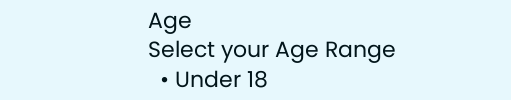Age
Select your Age Range
  • Under 18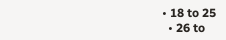• 18 to 25
  • 26 to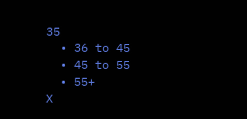35
  • 36 to 45
  • 45 to 55
  • 55+
X